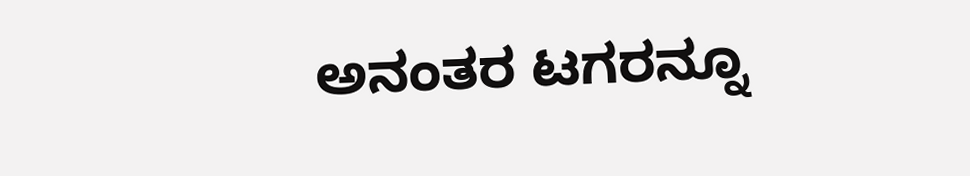ಅನಂತರ ಟಗರನ್ನೂ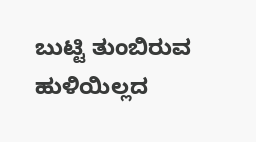ಬುಟ್ಟಿ ತುಂಬಿರುವ ಹುಳಿಯಿಲ್ಲದ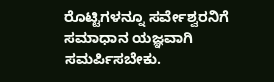ರೊಟ್ಟಿಗಳನ್ನೂ ಸರ್ವೇಶ್ವರನಿಗೆ ಸಮಾಧಾನ ಯಜ್ಞವಾಗಿ ಸಮರ್ಪಿಸಬೇಕು.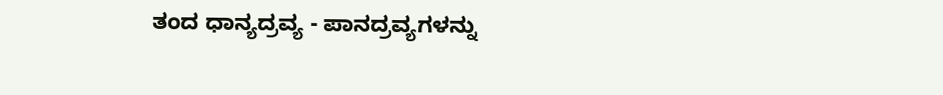ತಂದ ಧಾನ್ಯದ್ರವ್ಯ - ಪಾನದ್ರವ್ಯಗಳನ್ನು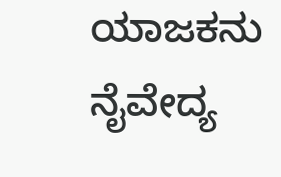ಯಾಜಕನು ನೈವೇದ್ಯ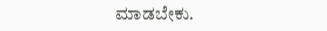ಮಾಡಬೇಕು.